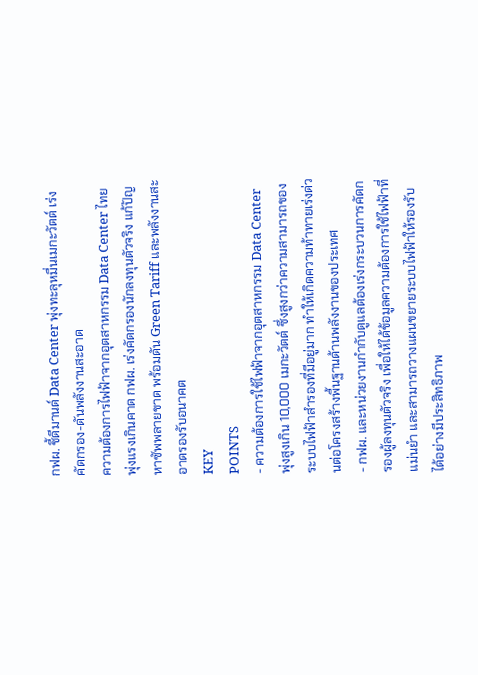กฟผ. ชี้ดีมานด์ Data Center พุ่งทะลุหมื่นเมกะวัตต์ เร่งคัดกรอง-ดันพลังงานสะอาด
ความต้องการไฟฟ้าจากอุตสาหกรรม Data Center ไทยพุ่งแรงเกินคาด กฟผ. เร่งคัดกรองนักลงทุนตัวจริง แก้ปัญหาซัพพลายขาด พร้อมดัน Green Tariff และพลังงานสะอาดรองรับอนาคต
KEY
POINTS
- ความต้องการใช้ไฟฟ้าจากอุตสาหกรรม Data Center พุ่งสูงเกิน 10,000 เมกะวัตต์ ซึ่งสูงกว่าความสามารถของระบบไฟฟ้าสำรองที่มีอยู่มาก ทำให้เกิดความท้าทายเร่งด่วนต่อโครงสร้างพื้นฐานด้านพลังงานของประเทศ
- กฟผ. และหน่วยงานกำกับดูแลต้องเร่งกระบวนการคัดกรองผู้ลงทุนตัวจริง เพื่อให้ได้ข้อมูลความต้องการใช้ไฟฟ้าที่แม่นยำ และสามารถวางแผนขยายระบบไฟฟ้าให้รองรับได้อย่างมีประสิทธิภาพ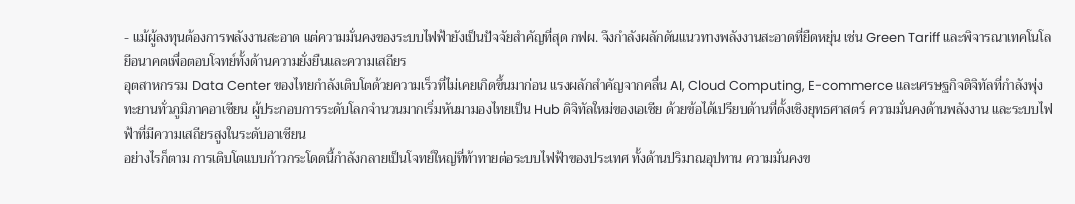- แม้ผู้ลงทุนต้องการพลังงานสะอาด แต่ความมั่นคงของระบบไฟฟ้ายังเป็นปัจจัยสำคัญที่สุด กฟผ. จึงกำลังผลักดันแนวทางพลังงานสะอาดที่ยืดหยุ่น เช่น Green Tariff และพิจารณาเทคโนโลยีอนาคตเพื่อตอบโจทย์ทั้งด้านความยั่งยืนและความเสถียร
อุตสาหกรรม Data Center ของไทยกำลังเติบโตด้วยความเร็วที่ไม่เคยเกิดขึ้นมาก่อน แรงผลักสำคัญจากคลื่น AI, Cloud Computing, E-commerce และเศรษฐกิจดิจิทัลที่กำลังพุ่งทะยานทั่วภูมิภาคอาเซียน ผู้ประกอบการระดับโลกจำนวนมากเริ่มหันมามองไทยเป็น Hub ดิจิทัลใหม่ของเอเชีย ด้วยข้อได้เปรียบด้านที่ตั้งเชิงยุทธศาสตร์ ความมั่นคงด้านพลังงาน และระบบไฟฟ้าที่มีความเสถียรสูงในระดับอาเซียน
อย่างไรก็ตาม การเติบโตแบบก้าวกระโดดนี้กำลังกลายเป็นโจทย์ใหญ่ที่ท้าทายต่อระบบไฟฟ้าของประเทศ ทั้งด้านปริมาณอุปทาน ความมั่นคงข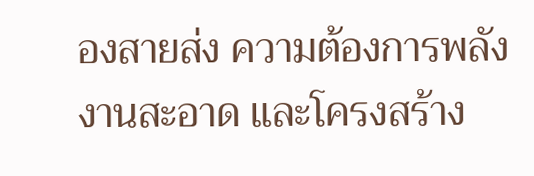องสายส่ง ความต้องการพลังงานสะอาด และโครงสร้าง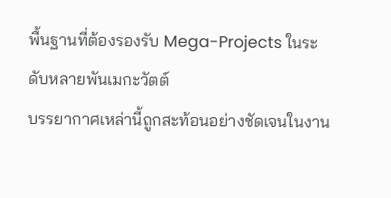พื้นฐานที่ต้องรองรับ Mega-Projects ในระดับหลายพันเมกะวัตต์
บรรยากาศเหล่านี้ถูกสะท้อนอย่างชัดเจนในงาน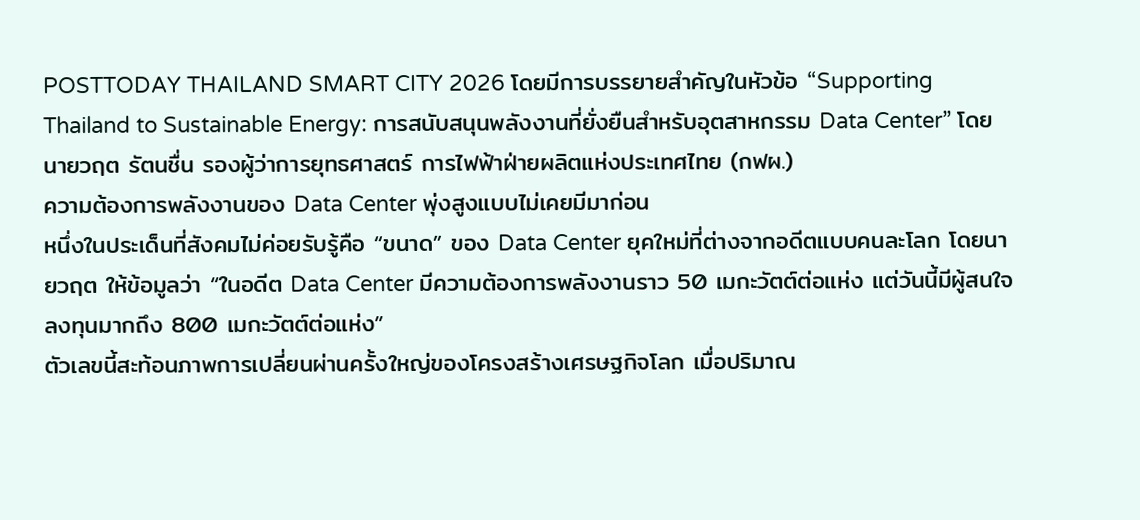POSTTODAY THAILAND SMART CITY 2026 โดยมีการบรรยายสำคัญในหัวข้อ “Supporting Thailand to Sustainable Energy: การสนับสนุนพลังงานที่ยั่งยืนสำหรับอุตสาหกรรม Data Center” โดย นายวฤต รัตนชื่น รองผู้ว่าการยุทธศาสตร์ การไฟฟ้าฝ่ายผลิตแห่งประเทศไทย (กฟผ.)
ความต้องการพลังงานของ Data Center พุ่งสูงแบบไม่เคยมีมาก่อน
หนึ่งในประเด็นที่สังคมไม่ค่อยรับรู้คือ “ขนาด” ของ Data Center ยุคใหม่ที่ต่างจากอดีตแบบคนละโลก โดยนายวฤต ให้ข้อมูลว่า “ในอดีต Data Center มีความต้องการพลังงานราว 50 เมกะวัตต์ต่อแห่ง แต่วันนี้มีผู้สนใจลงทุนมากถึง 800 เมกะวัตต์ต่อแห่ง”
ตัวเลขนี้สะท้อนภาพการเปลี่ยนผ่านครั้งใหญ่ของโครงสร้างเศรษฐกิจโลก เมื่อปริมาณ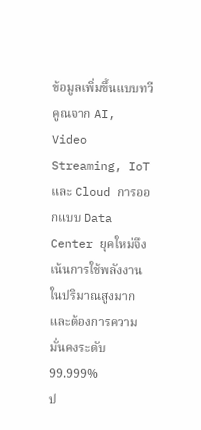ข้อมูลเพิ่มขึ้นแบบทวีคูณจาก AI, Video Streaming, IoT และ Cloud การออกแบบ Data Center ยุคใหม่จึงเน้นการใช้พลังงานในปริมาณสูงมาก และต้องการความมั่นคงระดับ 99.999%
ป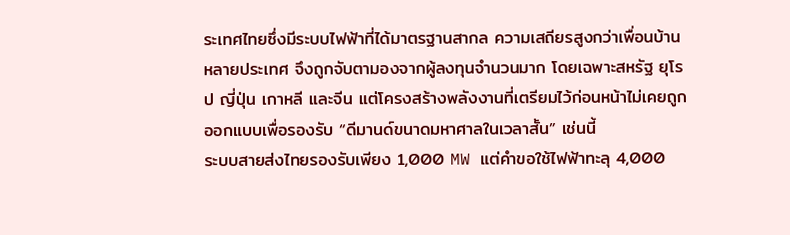ระเทศไทยซึ่งมีระบบไฟฟ้าที่ได้มาตรฐานสากล ความเสถียรสูงกว่าเพื่อนบ้านหลายประเทศ จึงถูกจับตามองจากผู้ลงทุนจำนวนมาก โดยเฉพาะสหรัฐ ยุโรป ญี่ปุ่น เกาหลี และจีน แต่โครงสร้างพลังงานที่เตรียมไว้ก่อนหน้าไม่เคยถูกออกแบบเพื่อรองรับ “ดีมานด์ขนาดมหาศาลในเวลาสั้น” เช่นนี้
ระบบสายส่งไทยรองรับเพียง 1,000 MW แต่คำขอใช้ไฟฟ้าทะลุ 4,000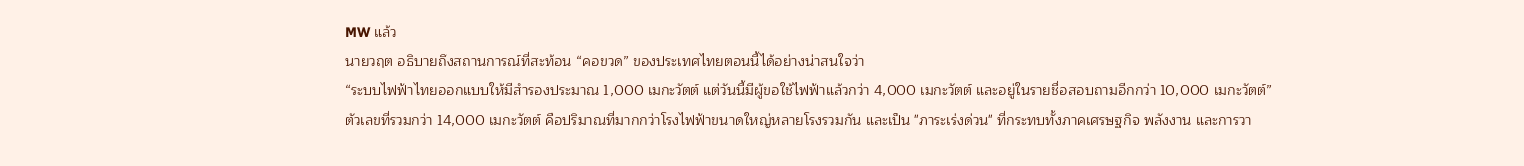MW แล้ว
นายวฤต อธิบายถึงสถานการณ์ที่สะท้อน “คอขวด” ของประเทศไทยตอนนี้ได้อย่างน่าสนใจว่า
“ระบบไฟฟ้าไทยออกแบบให้มีสำรองประมาณ 1,000 เมกะวัตต์ แต่วันนี้มีผู้ขอใช้ไฟฟ้าแล้วกว่า 4,000 เมกะวัตต์ และอยู่ในรายชื่อสอบถามอีกกว่า 10,000 เมกะวัตต์”
ตัวเลขที่รวมกว่า 14,000 เมกะวัตต์ คือปริมาณที่มากกว่าโรงไฟฟ้าขนาดใหญ่หลายโรงรวมกัน และเป็น "ภาระเร่งด่วน" ที่กระทบทั้งภาคเศรษฐกิจ พลังงาน และการวา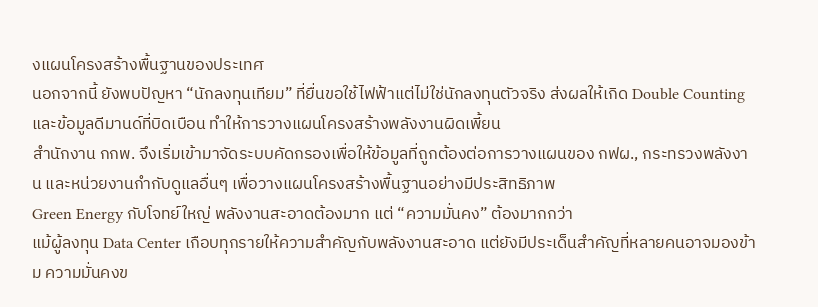งแผนโครงสร้างพื้นฐานของประเทศ
นอกจากนี้ ยังพบปัญหา “นักลงทุนเทียม” ที่ยื่นขอใช้ไฟฟ้าแต่ไม่ใช่นักลงทุนตัวจริง ส่งผลให้เกิด Double Counting และข้อมูลดีมานด์ที่บิดเบือน ทำให้การวางแผนโครงสร้างพลังงานผิดเพี้ยน
สำนักงาน กกพ. จึงเริ่มเข้ามาจัดระบบคัดกรองเพื่อให้ข้อมูลที่ถูกต้องต่อการวางแผนของ กฟผ., กระทรวงพลังงาน และหน่วยงานกำกับดูแลอื่นๆ เพื่อวางแผนโครงสร้างพื้นฐานอย่างมีประสิทธิภาพ
Green Energy กับโจทย์ใหญ่ พลังงานสะอาดต้องมาก แต่ “ความมั่นคง” ต้องมากกว่า
แม้ผู้ลงทุน Data Center เกือบทุกรายให้ความสำคัญกับพลังงานสะอาด แต่ยังมีประเด็นสำคัญที่หลายคนอาจมองข้าม ความมั่นคงข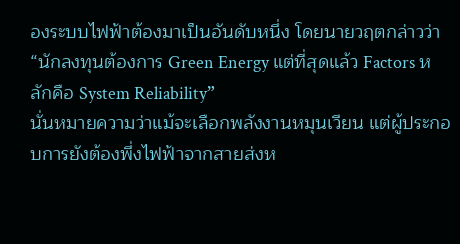องระบบไฟฟ้าต้องมาเป็นอันดับหนึ่ง โดยนายวฤตกล่าวว่า “นักลงทุนต้องการ Green Energy แต่ที่สุดแล้ว Factors หลักคือ System Reliability”
นั่นหมายความว่าแม้จะเลือกพลังงานหมุนเวียน แต่ผู้ประกอบการยังต้องพึ่งไฟฟ้าจากสายส่งห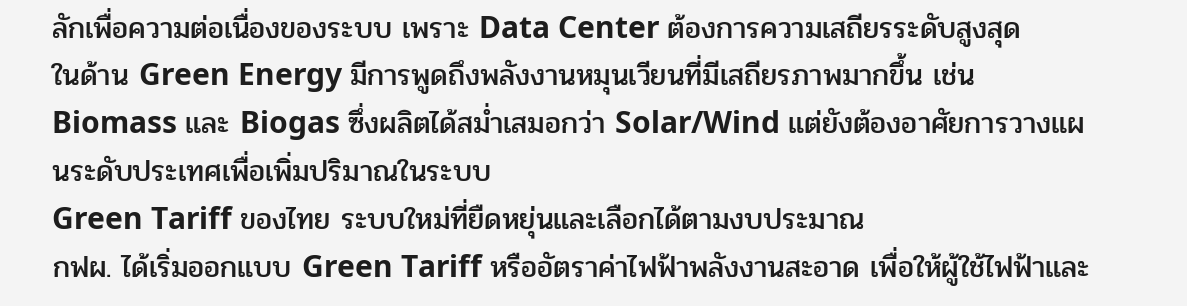ลักเพื่อความต่อเนื่องของระบบ เพราะ Data Center ต้องการความเสถียรระดับสูงสุด
ในด้าน Green Energy มีการพูดถึงพลังงานหมุนเวียนที่มีเสถียรภาพมากขึ้น เช่น Biomass และ Biogas ซึ่งผลิตได้สม่ำเสมอกว่า Solar/Wind แต่ยังต้องอาศัยการวางแผนระดับประเทศเพื่อเพิ่มปริมาณในระบบ
Green Tariff ของไทย ระบบใหม่ที่ยืดหยุ่นและเลือกได้ตามงบประมาณ
กฟผ. ได้เริ่มออกแบบ Green Tariff หรืออัตราค่าไฟฟ้าพลังงานสะอาด เพื่อให้ผู้ใช้ไฟฟ้าและ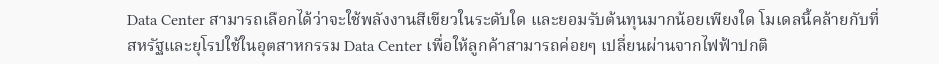Data Center สามารถเลือกได้ว่าจะใช้พลังงานสีเขียวในระดับใด และยอมรับต้นทุนมากน้อยเพียงใด โมเดลนี้คล้ายกับที่สหรัฐและยุโรปใช้ในอุตสาหกรรม Data Center เพื่อให้ลูกค้าสามารถค่อยๆ เปลี่ยนผ่านจากไฟฟ้าปกติ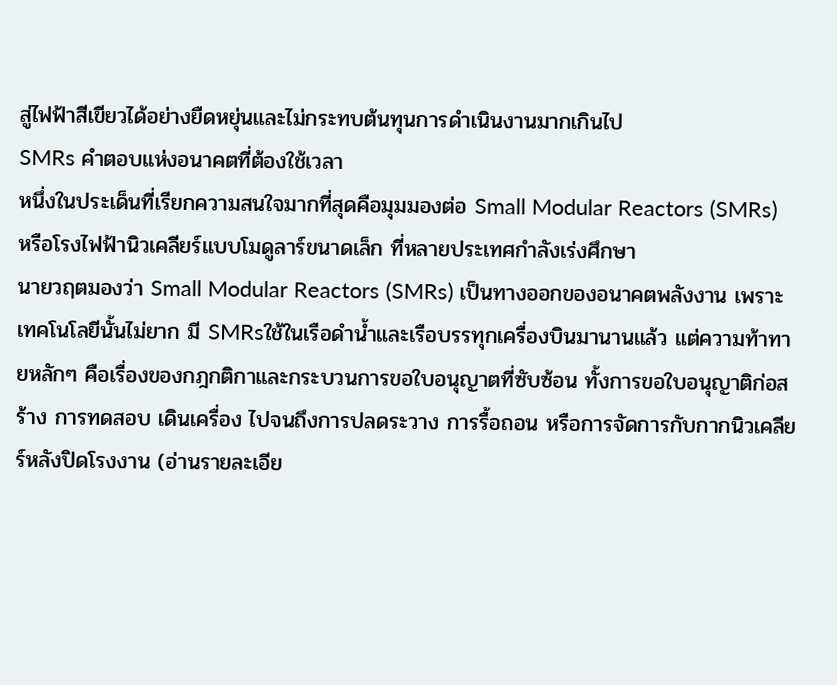สู่ไฟฟ้าสีเขียวได้อย่างยืดหยุ่นและไม่กระทบต้นทุนการดำเนินงานมากเกินไป
SMRs คำตอบแห่งอนาคตที่ต้องใช้เวลา
หนึ่งในประเด็นที่เรียกความสนใจมากที่สุดคือมุมมองต่อ Small Modular Reactors (SMRs) หรือโรงไฟฟ้านิวเคลียร์แบบโมดูลาร์ขนาดเล็ก ที่หลายประเทศกำลังเร่งศึกษา
นายวฤตมองว่า Small Modular Reactors (SMRs) เป็นทางออกของอนาคตพลังงาน เพราะเทคโนโลยีนั้นไม่ยาก มี SMRsใช้ในเรือดำน้ำและเรือบรรทุกเครื่องบินมานานแล้ว แต่ความท้าทายหลักๆ คือเรื่องของกฎกติกาและกระบวนการขอใบอนุญาตที่ซับซ้อน ทั้งการขอใบอนุญาติก่อสร้าง การทดสอบ เดินเครื่อง ไปจนถึงการปลดระวาง การรื้อถอน หรือการจัดการกับกากนิวเคลียร์หลังปิดโรงงาน (อ่านรายละเอีย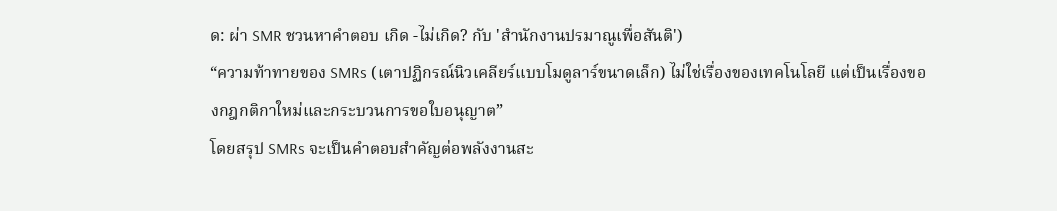ด: ผ่า SMR ชวนหาคำตอบ เกิด -ไม่เกิด? กับ 'สำนักงานปรมาณูเพื่อสันติ')
“ความท้าทายของ SMRs (เตาปฏิกรณ์นิวเคลียร์แบบโมดูลาร์ขนาดเล็ก) ไม่ใช่เรื่องของเทคโนโลยี แต่เป็นเรื่องของกฎกติกาใหม่และกระบวนการขอใบอนุญาต”
โดยสรุป SMRs จะเป็นคำตอบสำคัญต่อพลังงานสะ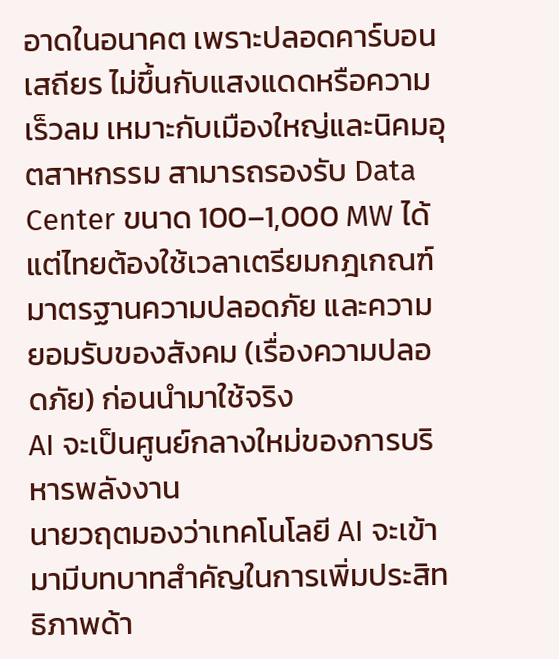อาดในอนาคต เพราะปลอดคาร์บอน เสถียร ไม่ขึ้นกับแสงแดดหรือความเร็วลม เหมาะกับเมืองใหญ่และนิคมอุตสาหกรรม สามารถรองรับ Data Center ขนาด 100–1,000 MW ได้แต่ไทยต้องใช้เวลาเตรียมกฎเกณฑ์ มาตรฐานความปลอดภัย และความยอมรับของสังคม (เรื่องความปลอดภัย) ก่อนนำมาใช้จริง
AI จะเป็นศูนย์กลางใหม่ของการบริหารพลังงาน
นายวฤตมองว่าเทคโนโลยี AI จะเข้ามามีบทบาทสำคัญในการเพิ่มประสิทธิภาพด้า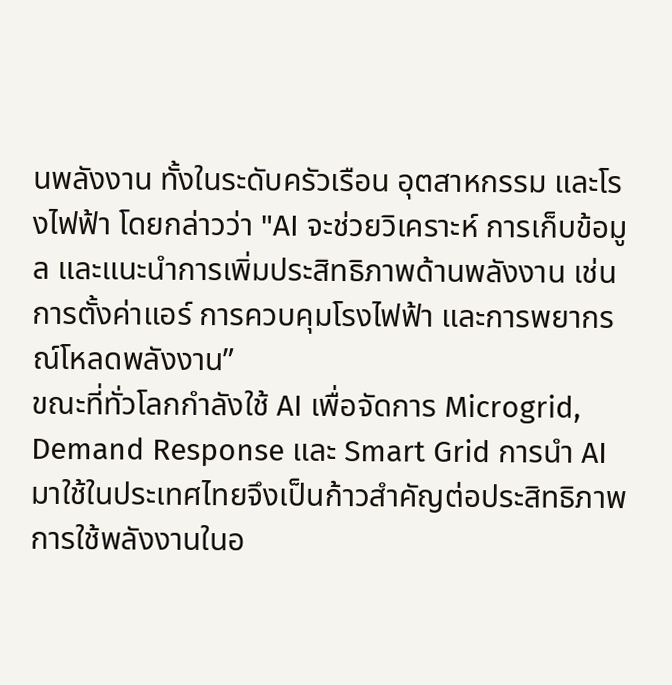นพลังงาน ทั้งในระดับครัวเรือน อุตสาหกรรม และโรงไฟฟ้า โดยกล่าวว่า "AI จะช่วยวิเคราะห์ การเก็บข้อมูล และแนะนำการเพิ่มประสิทธิภาพด้านพลังงาน เช่น การตั้งค่าแอร์ การควบคุมโรงไฟฟ้า และการพยากรณ์โหลดพลังงาน”
ขณะที่ทั่วโลกกำลังใช้ AI เพื่อจัดการ Microgrid, Demand Response และ Smart Grid การนำ AI มาใช้ในประเทศไทยจึงเป็นก้าวสำคัญต่อประสิทธิภาพการใช้พลังงานในอ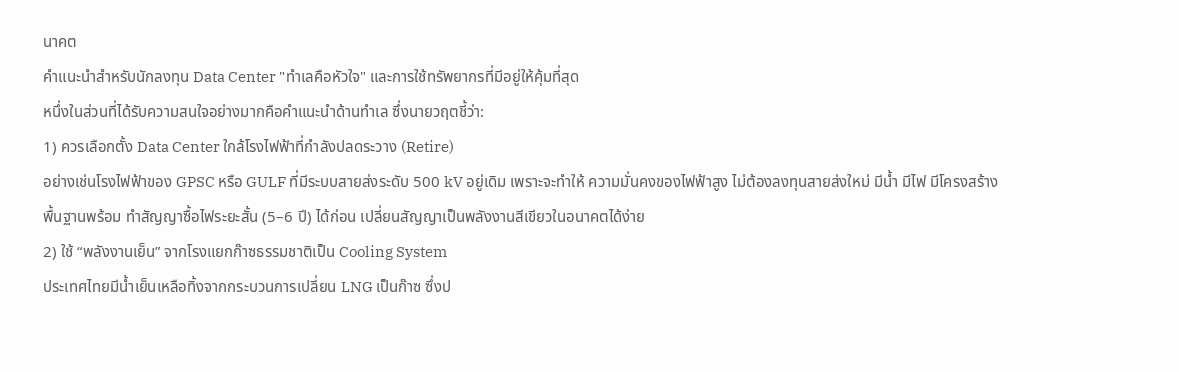นาคต
คำแนะนำสำหรับนักลงทุน Data Center "ทำเลคือหัวใจ" และการใช้ทรัพยากรที่มีอยู่ให้คุ้มที่สุด
หนึ่งในส่วนที่ได้รับความสนใจอย่างมากคือคำแนะนำด้านทำเล ซึ่งนายวฤตชี้ว่า:
1) ควรเลือกตั้ง Data Center ใกล้โรงไฟฟ้าที่กำลังปลดระวาง (Retire)
อย่างเช่นโรงไฟฟ้าของ GPSC หรือ GULF ที่มีระบบสายส่งระดับ 500 kV อยู่เดิม เพราะจะทำให้ ความมั่นคงของไฟฟ้าสูง ไม่ต้องลงทุนสายส่งใหม่ มีน้ำ มีไฟ มีโครงสร้างพื้นฐานพร้อม ทำสัญญาซื้อไฟระยะสั้น (5–6 ปี) ได้ก่อน เปลี่ยนสัญญาเป็นพลังงานสีเขียวในอนาคตได้ง่าย
2) ใช้ “พลังงานเย็น” จากโรงแยกก๊าซธรรมชาติเป็น Cooling System
ประเทศไทยมีน้ำเย็นเหลือทิ้งจากกระบวนการเปลี่ยน LNG เป็นก๊าซ ซึ่งป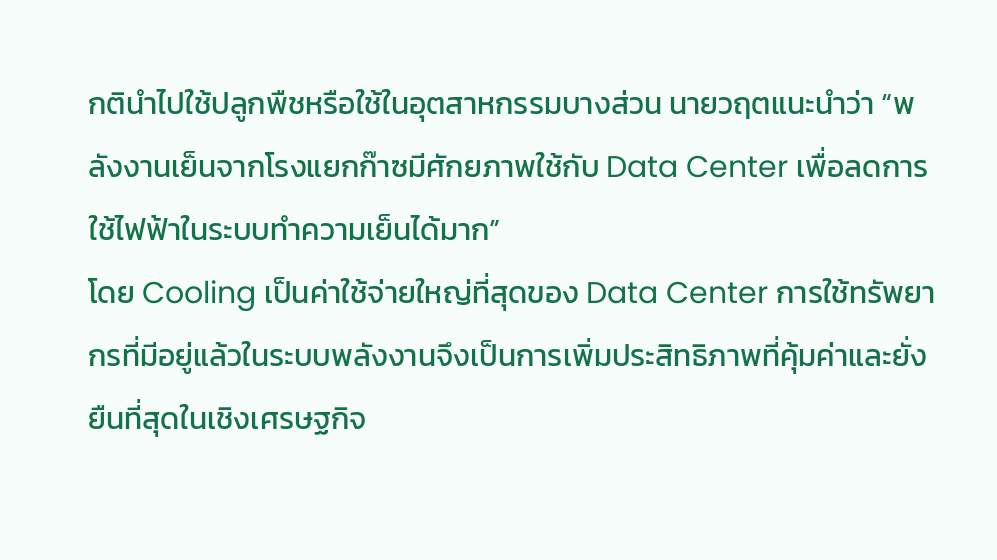กตินำไปใช้ปลูกพืชหรือใช้ในอุตสาหกรรมบางส่วน นายวฤตแนะนำว่า “พลังงานเย็นจากโรงแยกก๊าซมีศักยภาพใช้กับ Data Center เพื่อลดการใช้ไฟฟ้าในระบบทำความเย็นได้มาก”
โดย Cooling เป็นค่าใช้จ่ายใหญ่ที่สุดของ Data Center การใช้ทรัพยากรที่มีอยู่แล้วในระบบพลังงานจึงเป็นการเพิ่มประสิทธิภาพที่คุ้มค่าและยั่งยืนที่สุดในเชิงเศรษฐกิจ